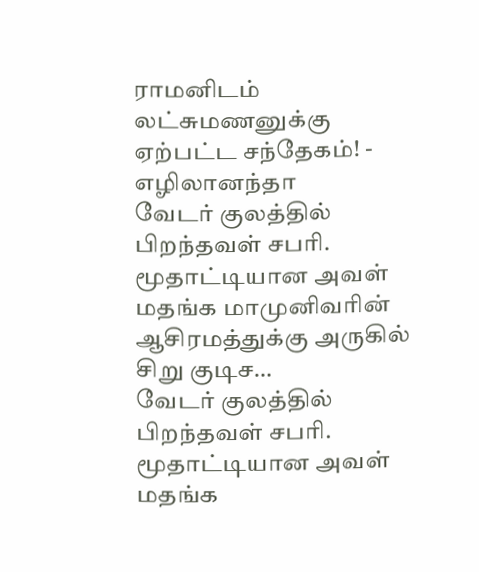ராமனிடம் லட்சுமணனுக்கு ஏற்பட்ட சந்தேகம்! - எழிலானந்தா
வேடர் குலத்தில் பிறந்தவள் சபரி. மூதாட்டியான அவள் மதங்க மாமுனிவரின் ஆசிரமத்துக்கு அருகில் சிறு குடிச…
வேடர் குலத்தில் பிறந்தவள் சபரி. மூதாட்டியான அவள் மதங்க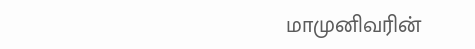மாமுனிவரின்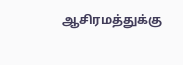ஆசிரமத்துக்கு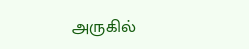அருகில்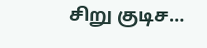சிறு குடிச…